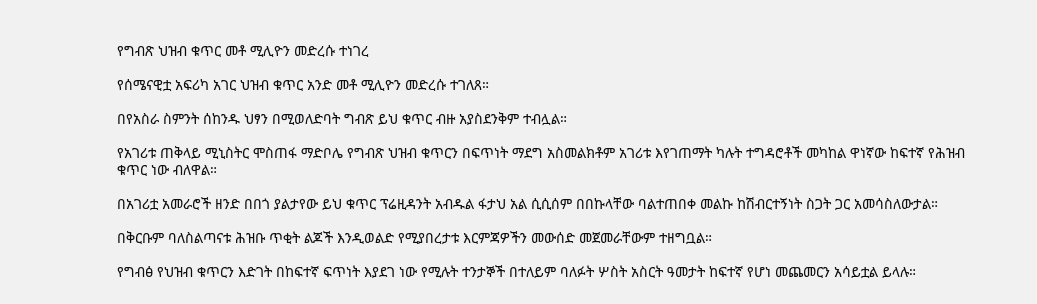የግብጽ ህዝብ ቁጥር መቶ ሚሊዮን መድረሱ ተነገረ

የሰሜናዊቷ አፍሪካ አገር ህዝብ ቁጥር አንድ መቶ ሚሊዮን መድረሱ ተገለጸ።

በየአስራ ስምንት ሰከንዱ ህፃን በሚወለድባት ግብጽ ይህ ቁጥር ብዙ አያስደንቅም ተብሏል።

የአገሪቱ ጠቅላይ ሚኒስትር ሞስጠፋ ማድቦሌ የግብጽ ህዝብ ቁጥርን በፍጥነት ማደግ አስመልክቶም አገሪቱ እየገጠማት ካሉት ተግዳሮቶች መካከል ዋነኛው ከፍተኛ የሕዝብ ቁጥር ነው ብለዋል።

በአገሪቷ አመራሮች ዘንድ በበጎ ያልታየው ይህ ቁጥር ፕሬዚዳንት አብዱል ፋታህ አል ሲሲሰም በበኩላቸው ባልተጠበቀ መልኩ ከሽብርተኝነት ስጋት ጋር አመሳስለውታል።

በቅርቡም ባለስልጣናቱ ሕዝቡ ጥቂት ልጆች እንዲወልድ የሚያበረታቱ እርምጃዎችን መውሰድ መጀመራቸውም ተዘግቧል።

የግብፅ የህዝብ ቁጥርን እድገት በከፍተኛ ፍጥነት እያደገ ነው የሚሉት ተንታኞች በተለይም ባለፉት ሦስት አስርት ዓመታት ከፍተኛ የሆነ መጨመርን አሳይቷል ይላሉ።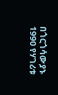በጎርጎሳውያኑ 1990 የሃገሪቱ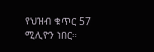የህዝብ ቁጥር 57 ሚሊዮን ነበር።